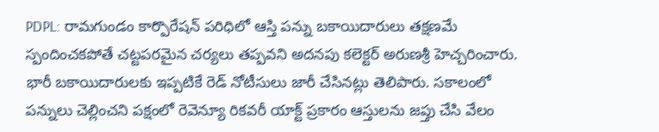PDPL: రామగుండం కార్పొరేషన్ పరిధిలో ఆస్తి పన్ను బకాయిదారులు తక్షణమే స్పందించకపోతే చట్టపరమైన చర్యలు తప్పవని అదనపు కలెక్టర్ అరుణశ్రీ హెచ్చరించారు. భారీ బకాయిదారులకు ఇప్పటికే రెడ్ నోటీసులు జారీ చేసినట్లు తెలిపారు. సకాలంలో పన్నులు చెల్లించని పక్షంలో రెవెన్యూ రికవరీ యాక్ట్ ప్రకారం ఆస్తులను జప్తు చేసి వేలం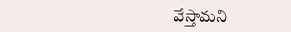వేస్తామని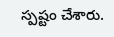స్పష్టం చేశారు.